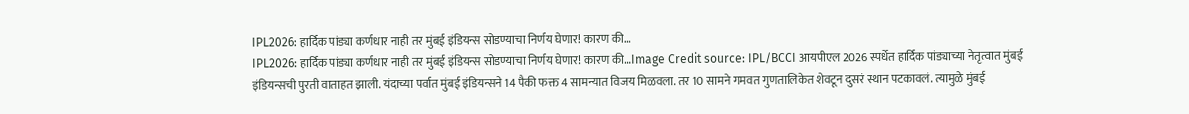IPL2026: हार्दिक पांड्या कर्णधार नाही तर मुंबई इंडियन्स सोडण्याचा निर्णय घेणार! कारण की…
IPL2026: हार्दिक पांड्या कर्णधार नाही तर मुंबई इंडियन्स सोडण्याचा निर्णय घेणार! कारण की…Image Credit source: IPL/BCCI आयपीएल 2026 स्पर्धेत हार्दिक पांड्याच्या नेतृत्वात मुंबई इंडियन्सची पुरती वाताहत झाली. यंदाच्या पर्वात मुंबई इंडियन्सने 14 पैकी फक्त 4 सामन्यात विजय मिळवला. तर 10 सामने गमवत गुणतालिकेत शेवटून दुसरं स्थान पटकावलं. त्यामुळे मुंबई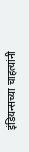इंडियन्सच्या चाहत्यांनी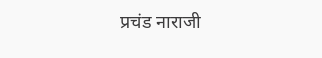प्रचंड नाराजी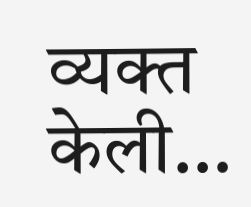व्यक्त केली…